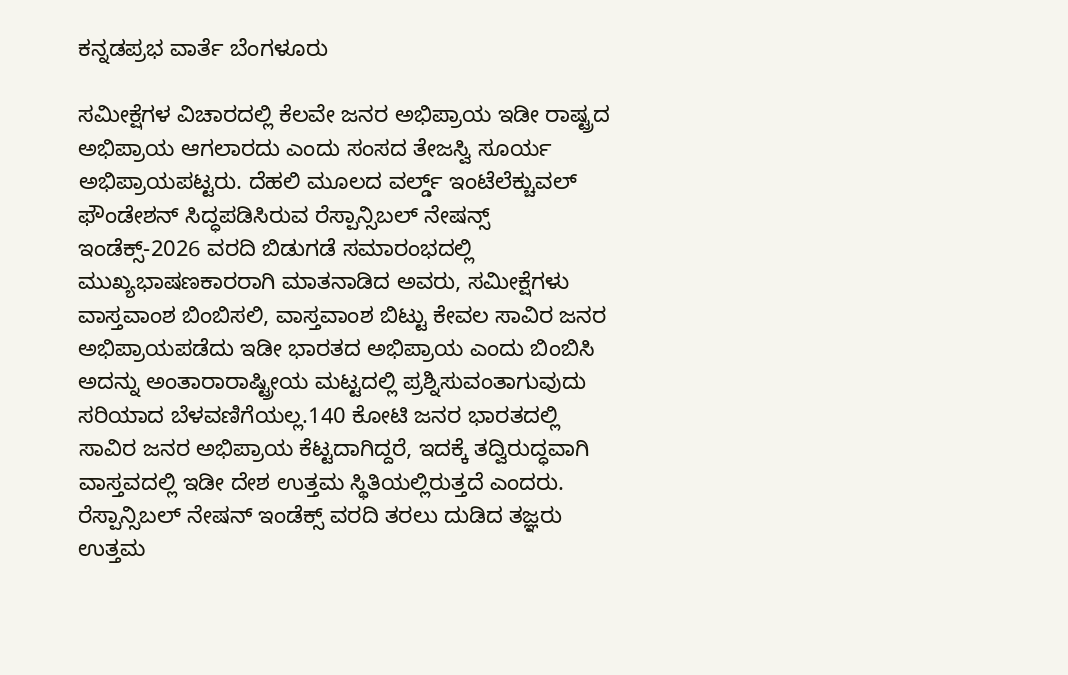ಕನ್ನಡಪ್ರಭ ವಾರ್ತೆ ಬೆಂಗಳೂರು

ಸಮೀಕ್ಷೆಗಳ ವಿಚಾರದಲ್ಲಿ ಕೆಲವೇ ಜನರ ಅಭಿಪ್ರಾಯ ಇಡೀ ರಾಷ್ಟ್ರದ ಅಭಿಪ್ರಾಯ ಆಗಲಾರದು ಎಂದು ಸಂಸದ ತೇಜಸ್ವಿ ಸೂರ್ಯ ಅಭಿಪ್ರಾಯಪಟ್ಟರು. ದೆಹಲಿ ಮೂಲದ ವರ್ಲ್ಡ್ ಇಂಟೆಲೆಕ್ಚುವಲ್ ಫೌಂಡೇಶನ್ ಸಿದ್ಧಪಡಿಸಿರುವ ರೆಸ್ಪಾನ್ಸಿಬಲ್ ನೇಷನ್ಸ್ ಇಂಡೆಕ್ಸ್-2026 ವರದಿ ಬಿಡುಗಡೆ ಸಮಾರಂಭದಲ್ಲಿ ಮುಖ್ಯಭಾಷಣಕಾರರಾಗಿ ಮಾತನಾಡಿದ ಅವರು, ಸಮೀಕ್ಷೆಗಳು ವಾಸ್ತವಾಂಶ ಬಿಂಬಿಸಲಿ, ವಾಸ್ತವಾಂಶ ಬಿಟ್ಟು ಕೇವಲ ಸಾವಿರ ಜನರ ಅಭಿಪ್ರಾಯಪಡೆದು ಇಡೀ ಭಾರತದ ಅಭಿಪ್ರಾಯ ಎಂದು ಬಿಂಬಿಸಿ ಅದನ್ನು ಅಂತಾರಾರಾಷ್ಟ್ರೀಯ ಮಟ್ಟದಲ್ಲಿ ಪ್ರಶ್ನಿಸುವಂತಾಗುವುದು ಸರಿಯಾದ ಬೆಳವಣಿಗೆಯಲ್ಲ.140 ಕೋಟಿ ಜನರ ಭಾರತದಲ್ಲಿ ಸಾವಿರ ಜನರ ಅಭಿಪ್ರಾಯ ಕೆಟ್ಟದಾಗಿದ್ದರೆ, ಇದಕ್ಕೆ ತದ್ವಿರುದ್ಧವಾಗಿ ವಾಸ್ತವದಲ್ಲಿ ಇಡೀ ದೇಶ ಉತ್ತಮ ಸ್ಥಿತಿಯಲ್ಲಿರುತ್ತದೆ ಎಂದರು. ರೆಸ್ಪಾನ್ಸಿಬಲ್ ನೇಷನ್ ಇಂಡೆಕ್ಸ್ ವರದಿ ತರಲು ದುಡಿದ ತಜ್ಞರು ಉತ್ತಮ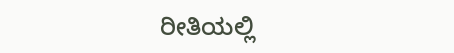ರೀತಿಯಲ್ಲಿ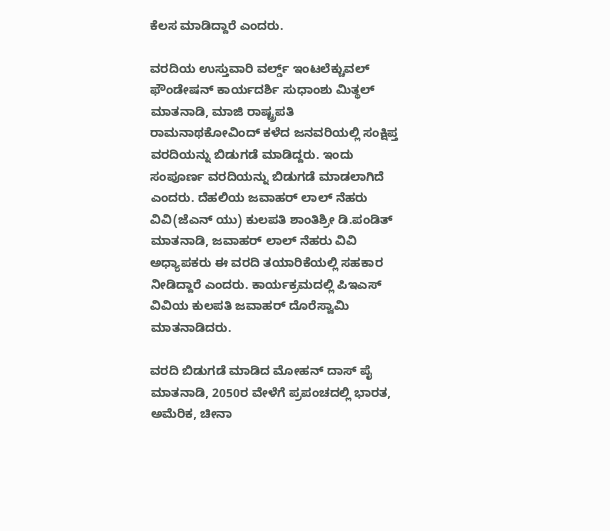ಕೆಲಸ ಮಾಡಿದ್ದಾರೆ ಎಂದರು.

ವರದಿಯ ಉಸ್ತುವಾರಿ ವರ್ಲ್ಡ್ ಇಂಟಲೆಕ್ಚುವಲ್ ಫೌಂಡೇಷನ್ ಕಾರ್ಯದರ್ಶಿ ಸುಧಾಂಶು ಮಿತ್ಥಲ್ ಮಾತನಾಡಿ, ಮಾಜಿ ರಾಷ್ಟ್ರಪತಿ ರಾಮನಾಥಕೋವಿಂದ್ ಕಳೆದ ಜನವರಿಯಲ್ಲಿ ಸಂಕ್ಷಿಪ್ತ ವರದಿಯನ್ನು ಬಿಡುಗಡೆ ಮಾಡಿದ್ದರು. ಇಂದು ಸಂಪೂರ್ಣ ವರದಿಯನ್ನು ಬಿಡುಗಡೆ ಮಾಡಲಾಗಿದೆ ಎಂದರು. ದೆಹಲಿಯ ಜವಾಹರ್ ಲಾಲ್ ನೆಹರು ವಿವಿ(ಜೆಎನ್ ಯು) ಕುಲಪತಿ ಶಾಂತಿಶ್ರೀ ಡಿ.ಪಂಡಿತ್ ಮಾತನಾಡಿ, ಜವಾಹರ್ ಲಾಲ್ ನೆಹರು ವಿವಿ ಅಧ್ಯಾಪಕರು ಈ ವರದಿ ತಯಾರಿಕೆಯಲ್ಲಿ ಸಹಕಾರ ನೀಡಿದ್ದಾರೆ ಎಂದರು. ಕಾರ್ಯಕ್ರಮದಲ್ಲಿ ಪಿಇಎಸ್ ವಿವಿಯ ಕುಲಪತಿ ಜವಾಹರ್ ದೊರೆಸ್ವಾಮಿ ಮಾತನಾಡಿದರು.

ವರದಿ ಬಿಡುಗಡೆ ಮಾಡಿದ ಮೋಹನ್ ದಾಸ್ ಪೈ ಮಾತನಾಡಿ, 2050ರ ವೇಳೆಗೆ ಪ್ರಪಂಚದಲ್ಲಿ ಭಾರತ, ಅಮೆರಿಕ, ಚೀನಾ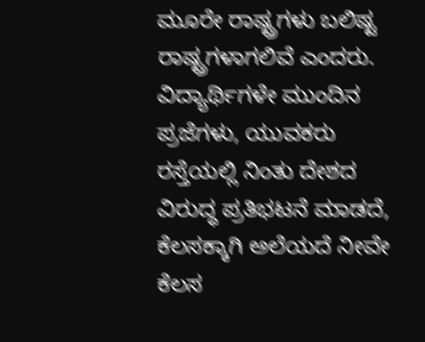ಮೂರೇ ರಾಷ್ಟ್ರಗಳು ಬಲಿಷ್ಟ ರಾಷ್ಟ್ರಗಳಾಗಲಿವೆ ಎಂದರು. ವಿದ್ಯಾರ್ಥಿಗಳೇ ಮುಂದಿನ ಪ್ರಜೆಗಳು, ಯುವಕರು ರಸ್ತೆಯಲ್ಲಿ ನಿಂತು ದೇಶದ ವಿರುದ್ಧ ಪ್ರತಿಭಟನೆ ಮಾಡದೆ, ಕೆಲಸಕ್ಕಾಗಿ ಅಲೆಯದೆ ನೀವೇ ಕೆಲಸ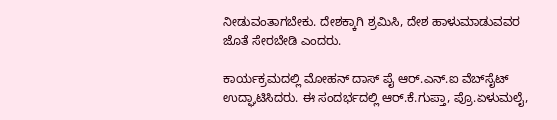ನೀಡುವಂತಾಗಬೇಕು. ದೇಶಕ್ಕಾಗಿ ಶ್ರಮಿಸಿ, ದೇಶ ಹಾಳುಮಾಡುವವರ ಜೊತೆ ಸೇರಬೇಡಿ ಎಂದರು.

ಕಾರ್ಯಕ್ರಮದಲ್ಲಿ ಮೋಹನ್ ದಾಸ್ ಪೈ ಆರ್.ಎನ್.ಐ ವೆಬ್‌ಸೈಟ್ ಉದ್ಘಾಟಿಸಿದರು. ಈ ಸಂದರ್ಭದಲ್ಲಿ ಆರ್.ಕೆ.ಗುಪ್ತಾ, ಪ್ರೊ.ಏಳುಮಲೈ,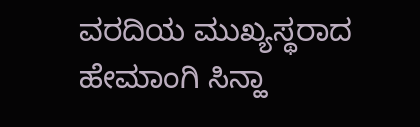ವರದಿಯ ಮುಖ್ಯಸ್ಥರಾದ ಹೇಮಾಂಗಿ ಸಿನ್ಹಾ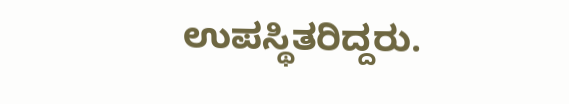ಉಪಸ್ಥಿತರಿದ್ದರು.